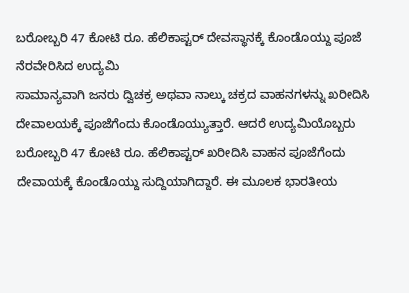ಬರೋಬ್ಬರಿ 47 ಕೋಟಿ ರೂ. ಹೆಲಿಕಾಪ್ಟರ್ ದೇವಸ್ಥಾನಕ್ಕೆ ಕೊಂಡೊಯ್ದು ಪೂಜೆ ನೆರವೇರಿಸಿದ ಉದ್ಯಮಿ
ಸಾಮಾನ್ಯವಾಗಿ ಜನರು ದ್ವಿಚಕ್ರ ಅಥವಾ ನಾಲ್ಕು ಚಕ್ರದ ವಾಹನಗಳನ್ನು ಖರೀದಿಸಿ ದೇವಾಲಯಕ್ಕೆ ಪೂಜೆಗೆಂದು ಕೊಂಡೊಯ್ಯುತ್ತಾರೆ. ಆದರೆ ಉದ್ಯಮಿಯೊಬ್ಬರು ಬರೋಬ್ಬರಿ 47 ಕೋಟಿ ರೂ. ಹೆಲಿಕಾಪ್ಟರ್ ಖರೀದಿಸಿ ವಾಹನ ಪೂಜೆಗೆಂದು ದೇವಾಯಕ್ಕೆ ಕೊಂಡೊಯ್ದು ಸುದ್ದಿಯಾಗಿದ್ದಾರೆ. ಈ ಮೂಲಕ ಭಾರತೀಯ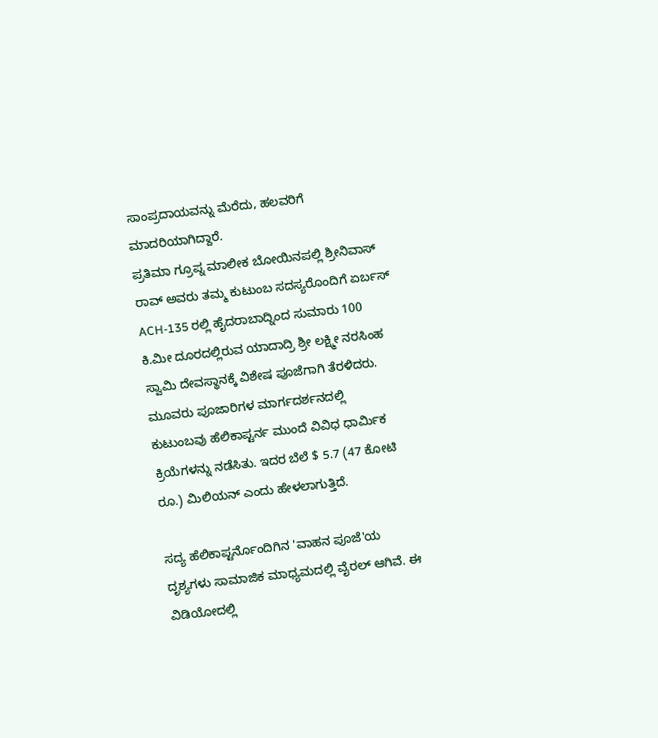ಸಾಂಪ್ರದಾಯವನ್ನು ಮೆರೆದು, ಹಲವರಿಗೆ ಮಾದರಿಯಾಗಿದ್ದಾರೆ.
ಪ್ರತಿಮಾ ಗ್ರೂಪ್ನ ಮಾಲೀಕ ಬೋಯಿನಪಲ್ಲಿ ಶ್ರೀನಿವಾಸ್ ರಾವ್ ಅವರು ತಮ್ಮ ಕುಟುಂಬ ಸದಸ್ಯರೊಂದಿಗೆ ಏರ್ಬಸ್ ACH-135 ರಲ್ಲಿ ಹೈದರಾಬಾದ್ನಿಂದ ಸುಮಾರು 100 ಕಿ.ಮೀ ದೂರದಲ್ಲಿರುವ ಯಾದಾದ್ರಿ ಶ್ರೀ ಲಕ್ಷ್ಮೀ ನರಸಿಂಹ ಸ್ವಾಮಿ ದೇವಸ್ಥಾನಕ್ಕೆ ವಿಶೇಷ ಪೂಜೆಗಾಗಿ ತೆರಳಿದರು. ಮೂವರು ಪೂಜಾರಿಗಳ ಮಾರ್ಗದರ್ಶನದಲ್ಲಿ ಕುಟುಂಬವು ಹೆಲಿಕಾಪ್ಟರ್ನ ಮುಂದೆ ವಿವಿಧ ಧಾರ್ಮಿಕ ಕ್ರಿಯೆಗಳನ್ನು ನಡೆಸಿತು. ಇದರ ಬೆಲೆ $ 5.7 (47 ಕೋಟಿ ರೂ.) ಮಿಲಿಯನ್ ಎಂದು ಹೇಳಲಾಗುತ್ತಿದೆ.

ಸದ್ಯ ಹೆಲಿಕಾಪ್ಟರ್ನೊಂದಿಗಿನ 'ವಾಹನ ಪೂಜೆ'ಯ ದೃಶ್ಯಗಳು ಸಾಮಾಜಿಕ ಮಾಧ್ಯಮದಲ್ಲಿ ವೈರಲ್ ಆಗಿವೆ. ಈ ವಿಡಿಯೋದಲ್ಲಿ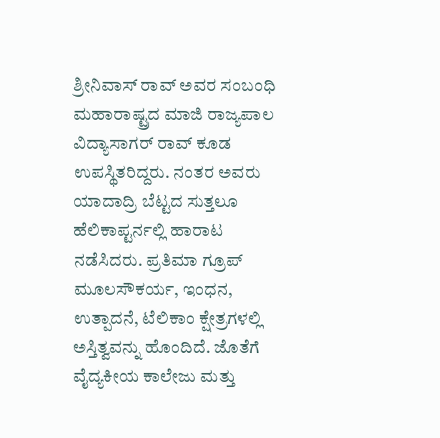ಶ್ರೀನಿವಾಸ್ ರಾವ್ ಅವರ ಸಂಬಂಧಿ ಮಹಾರಾಷ್ಟ್ರದ ಮಾಜಿ ರಾಜ್ಯಪಾಲ ವಿದ್ಯಾಸಾಗರ್ ರಾವ್ ಕೂಡ ಉಪಸ್ಥಿತರಿದ್ದರು. ನಂತರ ಅವರು ಯಾದಾದ್ರಿ ಬೆಟ್ಟದ ಸುತ್ತಲೂ ಹೆಲಿಕಾಪ್ಟರ್ನಲ್ಲಿ ಹಾರಾಟ ನಡೆಸಿದರು. ಪ್ರತಿಮಾ ಗ್ರೂಪ್ ಮೂಲಸೌಕರ್ಯ, ಇಂಧನ, ಉತ್ಪಾದನೆ, ಟೆಲಿಕಾಂ ಕ್ಷೇತ್ರಗಳಲ್ಲಿ ಅಸ್ತಿತ್ವವನ್ನು ಹೊಂದಿದೆ. ಜೊತೆಗೆ ವೈದ್ಯಕೀಯ ಕಾಲೇಜು ಮತ್ತು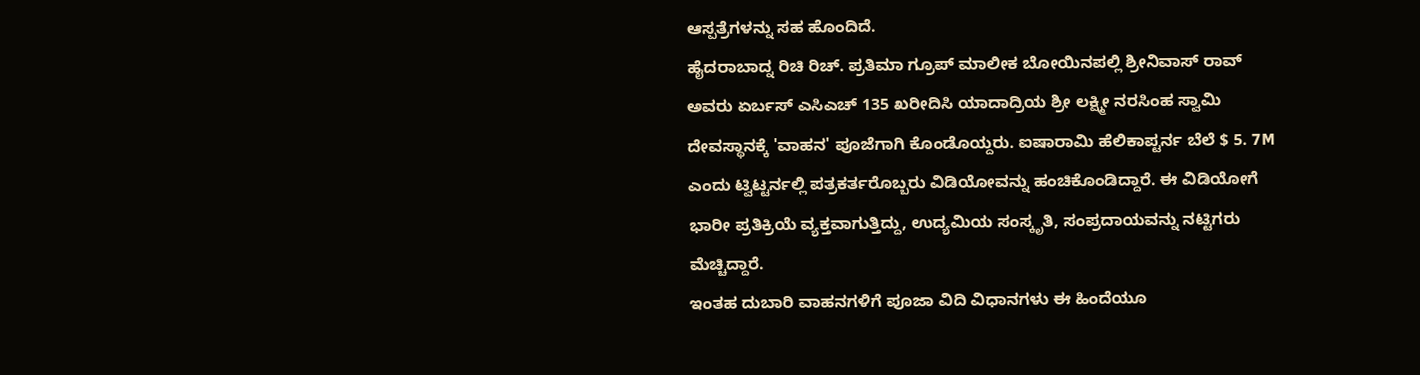ಆಸ್ಪತ್ರೆಗಳನ್ನು ಸಹ ಹೊಂದಿದೆ.
ಹೈದರಾಬಾದ್ನ ರಿಚಿ ರಿಚ್. ಪ್ರತಿಮಾ ಗ್ರೂಪ್ ಮಾಲೀಕ ಬೋಯಿನಪಲ್ಲಿ ಶ್ರೀನಿವಾಸ್ ರಾವ್ ಅವರು ಏರ್ಬಸ್ ಎಸಿಎಚ್ 135 ಖರೀದಿಸಿ ಯಾದಾದ್ರಿಯ ಶ್ರೀ ಲಕ್ಷ್ಮೀ ನರಸಿಂಹ ಸ್ವಾಮಿ ದೇವಸ್ಥಾನಕ್ಕೆ 'ವಾಹನ' ಪೂಜೆಗಾಗಿ ಕೊಂಡೊಯ್ದರು. ಐಷಾರಾಮಿ ಹೆಲಿಕಾಪ್ಟರ್ನ ಬೆಲೆ $ 5. 7M ಎಂದು ಟ್ವಿಟ್ಟರ್ನಲ್ಲಿ ಪತ್ರಕರ್ತರೊಬ್ಬರು ವಿಡಿಯೋವನ್ನು ಹಂಚಿಕೊಂಡಿದ್ದಾರೆ. ಈ ವಿಡಿಯೋಗೆ ಭಾರೀ ಪ್ರತಿಕ್ರಿಯೆ ವ್ಯಕ್ತವಾಗುತ್ತಿದ್ದು, ಉದ್ಯಮಿಯ ಸಂಸ್ಕೃತಿ, ಸಂಪ್ರದಾಯವನ್ನು ನಟ್ಟಿಗರು ಮೆಚ್ಚಿದ್ದಾರೆ.
ಇಂತಹ ದುಬಾರಿ ವಾಹನಗಳಿಗೆ ಪೂಜಾ ವಿದಿ ವಿಧಾನಗಳು ಈ ಹಿಂದೆಯೂ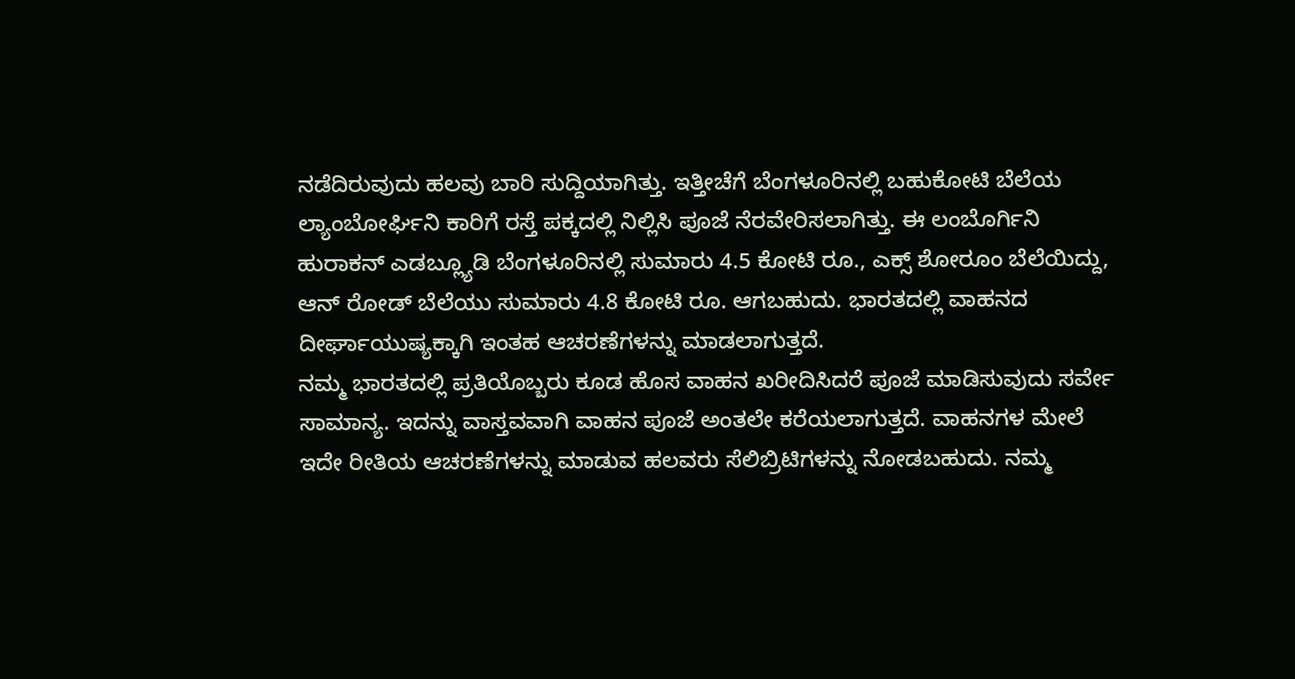ನಡೆದಿರುವುದು ಹಲವು ಬಾರಿ ಸುದ್ದಿಯಾಗಿತ್ತು. ಇತ್ತೀಚೆಗೆ ಬೆಂಗಳೂರಿನಲ್ಲಿ ಬಹುಕೋಟಿ ಬೆಲೆಯ ಲ್ಯಾಂಬೋರ್ಘಿನಿ ಕಾರಿಗೆ ರಸ್ತೆ ಪಕ್ಕದಲ್ಲಿ ನಿಲ್ಲಿಸಿ ಪೂಜೆ ನೆರವೇರಿಸಲಾಗಿತ್ತು. ಈ ಲಂಬೊರ್ಗಿನಿ ಹುರಾಕನ್ ಎಡಬ್ಲ್ಯೂಡಿ ಬೆಂಗಳೂರಿನಲ್ಲಿ ಸುಮಾರು 4.5 ಕೋಟಿ ರೂ., ಎಕ್ಸ್ ಶೋರೂಂ ಬೆಲೆಯಿದ್ದು, ಆನ್ ರೋಡ್ ಬೆಲೆಯು ಸುಮಾರು 4.8 ಕೋಟಿ ರೂ. ಆಗಬಹುದು. ಭಾರತದಲ್ಲಿ ವಾಹನದ ದೀರ್ಘಾಯುಷ್ಯಕ್ಕಾಗಿ ಇಂತಹ ಆಚರಣೆಗಳನ್ನು ಮಾಡಲಾಗುತ್ತದೆ.
ನಮ್ಮ ಭಾರತದಲ್ಲಿ ಪ್ರತಿಯೊಬ್ಬರು ಕೂಡ ಹೊಸ ವಾಹನ ಖರೀದಿಸಿದರೆ ಪೂಜೆ ಮಾಡಿಸುವುದು ಸರ್ವೇ ಸಾಮಾನ್ಯ. ಇದನ್ನು ವಾಸ್ತವವಾಗಿ ವಾಹನ ಪೂಜೆ ಅಂತಲೇ ಕರೆಯಲಾಗುತ್ತದೆ. ವಾಹನಗಳ ಮೇಲೆ ಇದೇ ರೀತಿಯ ಆಚರಣೆಗಳನ್ನು ಮಾಡುವ ಹಲವರು ಸೆಲಿಬ್ರಿಟಿಗಳನ್ನು ನೋಡಬಹುದು. ನಮ್ಮ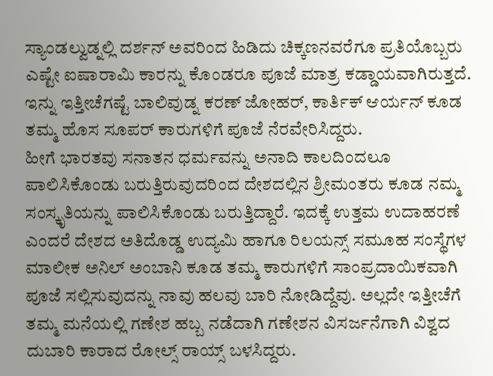ಸ್ಯಾಂಡಲ್ವುಡ್ನಲ್ಲಿ ದರ್ಶನ್ ಅವರಿಂದ ಹಿಡಿದು ಚಿಕ್ಕಣನವರೆಗೂ ಪ್ರತಿಯೊಬ್ಬರು ಎಷ್ಟೇ ಐಷಾರಾಮಿ ಕಾರನ್ನು ಕೊಂಡರೂ ಪೂಜೆ ಮಾತ್ರ ಕಡ್ಡಾಯವಾಗಿರುತ್ತದೆ. ಇನ್ನು ಇತ್ತೀಚೆಗಷ್ಟೆ ಬಾಲಿವುಡ್ನ ಕರಣ್ ಜೋಹರ್, ಕಾರ್ತಿಕ್ ಆರ್ಯನ್ ಕೂಡ ತಮ್ಮ ಹೊಸ ಸೂಪರ್ ಕಾರುಗಳಿಗೆ ಪೂಜೆ ನೆರವೇರಿಸಿದ್ದರು.
ಹೀಗೆ ಭಾರತವು ಸನಾತನ ಧರ್ಮವನ್ನು ಅನಾದಿ ಕಾಲದಿಂದಲೂ ಪಾಲಿಸಿಕೊಂಡು ಬರುತ್ತಿರುವುದರಿಂದ ದೇಶದಲ್ಲಿನ ಶ್ರೀಮಂತರು ಕೂಡ ನಮ್ಮ ಸಂಸ್ಕೃತಿಯನ್ನು ಪಾಲಿಸಿಕೊಂಡು ಬರುತ್ತಿದ್ದಾರೆ. ಇದಕ್ಕೆ ಉತ್ತಮ ಉದಾಹರಣೆ ಎಂದರೆ ದೇಶದ ಅತಿದೊಡ್ಡ ಉದ್ಯಮಿ ಹಾಗೂ ರಿಲಯನ್ಸ್ ಸಮೂಹ ಸಂಸ್ಥೆಗಳ ಮಾಲೀಕ ಅನಿಲ್ ಅಂಬಾನಿ ಕೂಡ ತಮ್ಮ ಕಾರುಗಳಿಗೆ ಸಾಂಪ್ರದಾಯಿಕವಾಗಿ ಪೂಜೆ ಸಲ್ಲಿಸುವುದನ್ನು ನಾವು ಹಲವು ಬಾರಿ ನೋಡಿದ್ದೆವು. ಅಲ್ಲದೇ ಇತ್ತೀಚೆಗೆ ತಮ್ಮ ಮನೆಯಲ್ಲಿ ಗಣೇಶ ಹಬ್ಬ ನಡೆದಾಗಿ ಗಣೇಶನ ವಿಸರ್ಜನೆಗಾಗಿ ವಿಶ್ವದ ದುಬಾರಿ ಕಾರಾದ ರೋಲ್ಸ್ ರಾಯ್ಸ್ ಬಳಸಿದ್ದರು.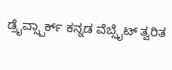ಡ್ರೈವ್ಸ್ಪಾರ್ಕ್ ಕನ್ನಡ ವೆಬ್ಸೈಟ್ ತ್ವರಿತ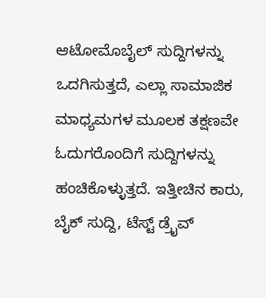ಆಟೋಮೊಬೈಲ್ ಸುದ್ದಿಗಳನ್ನು ಒದಗಿಸುತ್ತದೆ, ಎಲ್ಲಾ ಸಾಮಾಜಿಕ ಮಾಧ್ಯಮಗಳ ಮೂಲಕ ತಕ್ಷಣವೇ ಓದುಗರೊಂದಿಗೆ ಸುದ್ದಿಗಳನ್ನು ಹಂಚಿಕೊಳ್ಳುತ್ತದೆ. ಇತ್ತೀಚಿನ ಕಾರು, ಬೈಕ್ ಸುದ್ದಿ, ಟೆಸ್ಟ್ ಡ್ರೈವ್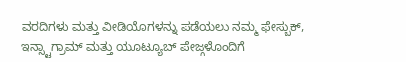ವರದಿಗಳು ಮತ್ತು ವೀಡಿಯೊಗಳನ್ನು ಪಡೆಯಲು ನಮ್ಮ ಫೇಸ್ಬುಕ್, ಇನ್ಸ್ಟಾಗ್ರಾಮ್ ಮತ್ತು ಯೂಟ್ಯೂಬ್ ಪೇಜ್ಗಳೊಂದಿಗೆ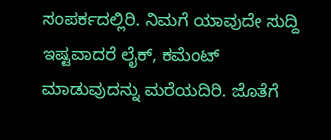ಸಂಪರ್ಕದಲ್ಲಿರಿ. ನಿಮಗೆ ಯಾವುದೇ ಸುದ್ದಿ ಇಷ್ಟವಾದರೆ ಲೈಕ್, ಕಮೆಂಟ್ ಮಾಡುವುದನ್ನು ಮರೆಯದಿರಿ. ಜೊತೆಗೆ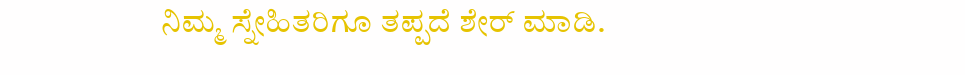ನಿಮ್ಮ ಸ್ನೇಹಿತರಿಗೂ ತಪ್ಪದೆ ಶೇರ್ ಮಾಡಿ.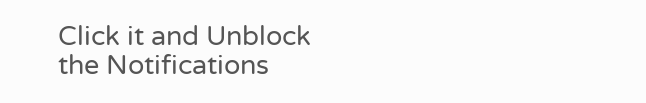Click it and Unblock the Notifications